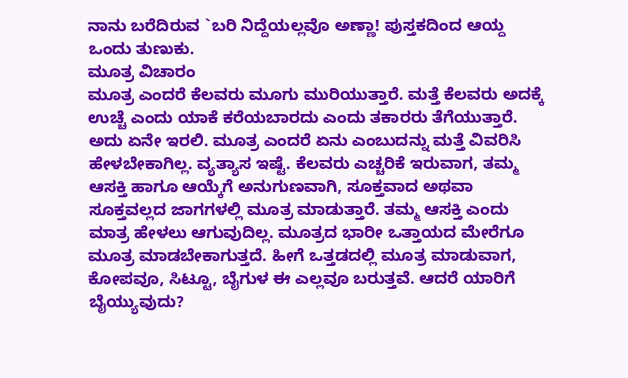ನಾನು ಬರೆದಿರುವ `ಬರಿ ನಿದ್ದೆಯಲ್ಲವೊ ಅಣ್ಣಾ! ಪುಸ್ತಕದಿಂದ ಆಯ್ದ ಒಂದು ತುಣುಕು.
ಮೂತ್ರ ವಿಚಾರಂ
ಮೂತ್ರ ಎಂದರೆ ಕೆಲವರು ಮೂಗು ಮುರಿಯುತ್ತಾರೆ. ಮತ್ತೆ ಕೆಲವರು ಅದಕ್ಕೆ ಉಚ್ಚೆ ಎಂದು ಯಾಕೆ ಕರೆಯಬಾರದು ಎಂದು ತಕಾರರು ತೆಗೆಯುತ್ತಾರೆ. ಅದು ಏನೇ ಇರಲಿ. ಮೂತ್ರ ಎಂದರೆ ಏನು ಎಂಬುದನ್ನು ಮತ್ತೆ ವಿವರಿಸಿ ಹೇಳಬೇಕಾಗಿಲ್ಲ. ವ್ಯತ್ಯಾಸ ಇಷ್ಟೆ. ಕೆಲವರು ಎಚ್ಚರಿಕೆ ಇರುವಾಗ, ತಮ್ಮ ಆಸಕ್ತಿ ಹಾಗೂ ಆಯ್ಕೆಗೆ ಅನುಗುಣವಾಗಿ, ಸೂಕ್ತವಾದ ಅಥವಾ ಸೂಕ್ತವಲ್ಲದ ಜಾಗಗಳಲ್ಲಿ ಮೂತ್ರ ಮಾಡುತ್ತಾರೆ. ತಮ್ಮ ಆಸಕ್ತಿ ಎಂದು ಮಾತ್ರ ಹೇಳಲು ಆಗುವುದಿಲ್ಲ. ಮೂತ್ರದ ಭಾರೀ ಒತ್ತಾಯದ ಮೇರೆಗೂ ಮೂತ್ರ ಮಾಡಬೇಕಾಗುತ್ತದೆ. ಹೀಗೆ ಒತ್ತಡದಲ್ಲಿ ಮೂತ್ರ ಮಾಡುವಾಗ, ಕೋಪವೂ, ಸಿಟ್ಟೂ, ಬೈಗುಳ ಈ ಎಲ್ಲವೂ ಬರುತ್ತವೆ. ಆದರೆ ಯಾರಿಗೆ ಬೈಯ್ಯುವುದು?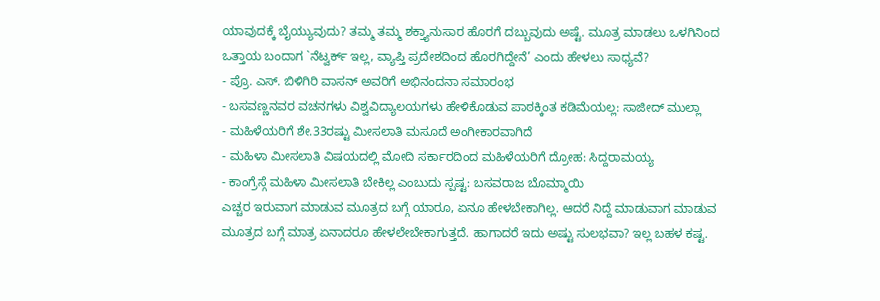ಯಾವುದಕ್ಕೆ ಬೈಯ್ಯುವುದು? ತಮ್ಮ ತಮ್ಮ ಶಕ್ತ್ಯಾನುಸಾರ ಹೊರಗೆ ದಬ್ಬುವುದು ಅಷ್ಟೆ. ಮೂತ್ರ ಮಾಡಲು ಒಳಗಿನಿಂದ ಒತ್ತಾಯ ಬಂದಾಗ `ನೆಟ್ವರ್ಕ್ ಇಲ್ಲ, ವ್ಯಾಪ್ತಿ ಪ್ರದೇಶದಿಂದ ಹೊರಗಿದ್ದೇನೆ’ ಎಂದು ಹೇಳಲು ಸಾಧ್ಯವೆ?
- ಪ್ರೊ. ಎಸ್. ಬಿಳಿಗಿರಿ ವಾಸನ್ ಅವರಿಗೆ ಅಭಿನಂದನಾ ಸಮಾರಂಭ
- ಬಸವಣ್ಣನವರ ವಚನಗಳು ವಿಶ್ವವಿದ್ಯಾಲಯಗಳು ಹೇಳಿಕೊಡುವ ಪಾಠಕ್ಕಿಂತ ಕಡಿಮೆಯಲ್ಲ: ಸಾಜೀದ್ ಮುಲ್ಲಾ
- ಮಹಿಳೆಯರಿಗೆ ಶೇ.33ರಷ್ಟು ಮೀಸಲಾತಿ ಮಸೂದೆ ಅಂಗೀಕಾರವಾಗಿದೆ
- ಮಹಿಳಾ ಮೀಸಲಾತಿ ವಿಷಯದಲ್ಲಿ ಮೋದಿ ಸರ್ಕಾರದಿಂದ ಮಹಿಳೆಯರಿಗೆ ದ್ರೋಹ: ಸಿದ್ದರಾಮಯ್ಯ
- ಕಾಂಗ್ರೆಸ್ಗೆ ಮಹಿಳಾ ಮೀಸಲಾತಿ ಬೇಕಿಲ್ಲ ಎಂಬುದು ಸ್ಪಷ್ಟ: ಬಸವರಾಜ ಬೊಮ್ಮಾಯಿ
ಎಚ್ಚರ ಇರುವಾಗ ಮಾಡುವ ಮೂತ್ರದ ಬಗ್ಗೆ ಯಾರೂ, ಏನೂ ಹೇಳಬೇಕಾಗಿಲ್ಲ. ಆದರೆ ನಿದ್ದೆ ಮಾಡುವಾಗ ಮಾಡುವ ಮೂತ್ರದ ಬಗ್ಗೆ ಮಾತ್ರ ಏನಾದರೂ ಹೇಳಲೇಬೇಕಾಗುತ್ತದೆ. ಹಾಗಾದರೆ ಇದು ಅಷ್ಟು ಸುಲಭವಾ? ಇಲ್ಲ ಬಹಳ ಕಷ್ಟ.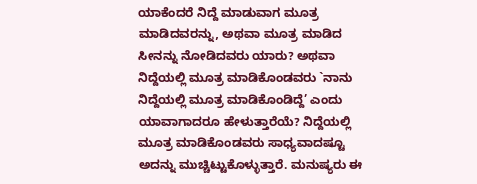ಯಾಕೆಂದರೆ ನಿದ್ದೆ ಮಾಡುವಾಗ ಮೂತ್ರ ಮಾಡಿದವರನ್ನು, ಅಥವಾ ಮೂತ್ರ ಮಾಡಿದ ಸೀನನ್ನು ನೋಡಿದವರು ಯಾರು? ಅಥವಾ ನಿದ್ದೆಯಲ್ಲಿ ಮೂತ್ರ ಮಾಡಿಕೊಂಡವರು `ನಾನು ನಿದ್ದೆಯಲ್ಲಿ ಮೂತ್ರ ಮಾಡಿಕೊಂಡಿದ್ದೆ’ ಎಂದು ಯಾವಾಗಾದರೂ ಹೇಳುತ್ತಾರೆಯೆ? ನಿದ್ದೆಯಲ್ಲಿ ಮೂತ್ರ ಮಾಡಿಕೊಂಡವರು ಸಾಧ್ಯವಾದಷ್ಟೂ ಅದನ್ನು ಮುಚ್ಚಿಟ್ಟುಕೊಳ್ಳುತ್ತಾರೆ. ಮನುಷ್ಯರು ಈ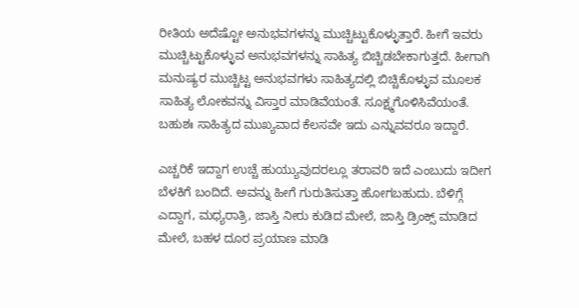ರೀತಿಯ ಅದೆಷ್ಟೋ ಅನುಭವಗಳನ್ನು ಮುಚ್ಚಿಟ್ಟುಕೊಳ್ಳುತ್ತಾರೆ. ಹೀಗೆ ಇವರು ಮುಚ್ಚಿಟ್ಟುಕೊಳ್ಳುವ ಅನುಭವಗಳನ್ನು ಸಾಹಿತ್ಯ ಬಿಚ್ಚಿಡಬೇಕಾಗುತ್ತದೆ. ಹೀಗಾಗಿ ಮನುಷ್ಯರ ಮುಚ್ಚಿಟ್ಟ ಅನುಭವಗಳು ಸಾಹಿತ್ಯದಲ್ಲಿ ಬಿಚ್ಚಿಕೊಳ್ಳುವ ಮೂಲಕ ಸಾಹಿತ್ಯ ಲೋಕವನ್ನು ವಿಸ್ತಾರ ಮಾಡಿವೆಯಂತೆ. ಸೂಕ್ಷ್ಮಗೊಳಿಸಿವೆಯಂತೆ. ಬಹುಶಃ ಸಾಹಿತ್ಯದ ಮುಖ್ಯವಾದ ಕೆಲಸವೇ ಇದು ಎನ್ನುವವರೂ ಇದ್ದಾರೆ.

ಎಚ್ಚರಿಕೆ ಇದ್ದಾಗ ಉಚ್ಚೆ ಹುಯ್ಯುವುದರಲ್ಲೂ ತರಾವರಿ ಇದೆ ಎಂಬುದು ಇದೀಗ ಬೆಳಕಿಗೆ ಬಂದಿದೆ. ಅವನ್ನು ಹೀಗೆ ಗುರುತಿಸುತ್ತಾ ಹೋಗಬಹುದು. ಬೆಳಿಗ್ಗೆ ಎದ್ದಾಗ, ಮಧ್ಯರಾತ್ರಿ, ಜಾಸ್ತಿ ನೀರು ಕುಡಿದ ಮೇಲೆ, ಜಾಸ್ತಿ ಡ್ರಿಂಕ್ಸ್ ಮಾಡಿದ ಮೇಲೆ, ಬಹಳ ದೂರ ಪ್ರಯಾಣ ಮಾಡಿ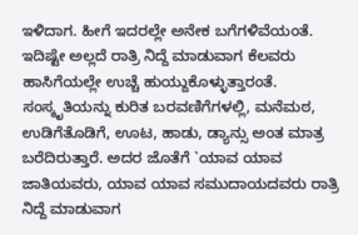ಇಳಿದಾಗ. ಹೀಗೆ ಇದರಲ್ಲೇ ಅನೇಕ ಬಗೆಗಳಿವೆಯಂತೆ. ಇದಿಷ್ಟೇ ಅಲ್ಲದೆ ರಾತ್ರಿ ನಿದ್ದೆ ಮಾಡುವಾಗ ಕೆಲವರು ಹಾಸಿಗೆಯಲ್ಲೇ ಉಚ್ಚೆ ಹುಯ್ದುಕೊಳ್ಳುತ್ತಾರಂತೆ. ಸಂಸ್ಕೃತಿಯನ್ನು ಕುರಿತ ಬರವಣಿಗೆಗಳಲ್ಲಿ, ಮನೆಮಠ, ಉಡಿಗೆತೊಡಿಗೆ, ಊಟ, ಹಾಡು, ಡ್ಯಾನ್ಸು ಅಂತ ಮಾತ್ರ ಬರೆದಿರುತ್ತಾರೆ. ಅದರ ಜೊತೆಗೆ `ಯಾವ ಯಾವ ಜಾತಿಯವರು, ಯಾವ ಯಾವ ಸಮುದಾಯದವರು ರಾತ್ರಿ ನಿದ್ದೆ ಮಾಡುವಾಗ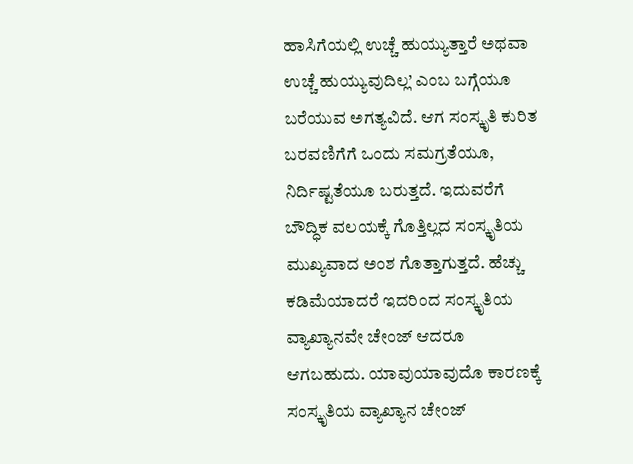ಹಾಸಿಗೆಯಲ್ಲಿ ಉಚ್ಚೆ ಹುಯ್ಯುತ್ತಾರೆ ಅಥವಾ ಉಚ್ಚೆ ಹುಯ್ಯುವುದಿಲ್ಲ’ ಎಂಬ ಬಗ್ಗೆಯೂ ಬರೆಯುವ ಅಗತ್ಯವಿದೆ. ಆಗ ಸಂಸ್ಕೃತಿ ಕುರಿತ ಬರವಣಿಗೆಗೆ ಒಂದು ಸಮಗ್ರತೆಯೂ, ನಿರ್ದಿಷ್ಟತೆಯೂ ಬರುತ್ತದೆ. ಇದುವರೆಗೆ ಬೌದ್ಧಿಕ ವಲಯಕ್ಕೆ ಗೊತ್ತಿಲ್ಲದ ಸಂಸ್ಕೃತಿಯ ಮುಖ್ಯವಾದ ಅಂಶ ಗೊತ್ತಾಗುತ್ತದೆ. ಹೆಚ್ಚು ಕಡಿಮೆಯಾದರೆ ಇದರಿಂದ ಸಂಸ್ಕೃತಿಯ ವ್ಯಾಖ್ಯಾನವೇ ಚೇಂಜ್ ಆದರೂ ಆಗಬಹುದು. ಯಾವುಯಾವುದೊ ಕಾರಣಕ್ಕೆ ಸಂಸ್ಕೃತಿಯ ವ್ಯಾಖ್ಯಾನ ಚೇಂಜ್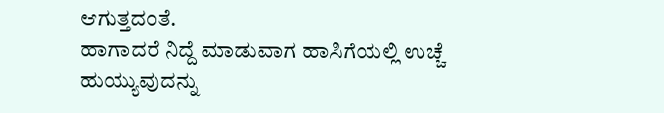ಆಗುತ್ತದಂತೆ.
ಹಾಗಾದರೆ ನಿದ್ದೆ ಮಾಡುವಾಗ ಹಾಸಿಗೆಯಲ್ಲಿ ಉಚ್ಚೆ ಹುಯ್ಯುವುದನ್ನು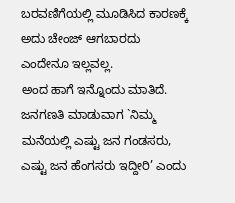ಬರವಣಿಗೆಯಲ್ಲಿ ಮೂಡಿಸಿದ ಕಾರಣಕ್ಕೆ ಅದು ಚೇಂಜ್ ಆಗಬಾರದು ಎಂದೇನೂ ಇಲ್ಲವಲ್ಲ.
ಅಂದ ಹಾಗೆ ಇನ್ನೊಂದು ಮಾತಿದೆ. ಜನಗಣತಿ ಮಾಡುವಾಗ `ನಿಮ್ಮ ಮನೆಯಲ್ಲಿ ಎಷ್ಟು ಜನ ಗಂಡಸರು, ಎಷ್ಟು ಜನ ಹೆಂಗಸರು ಇದ್ದೀರಿ’ ಎಂದು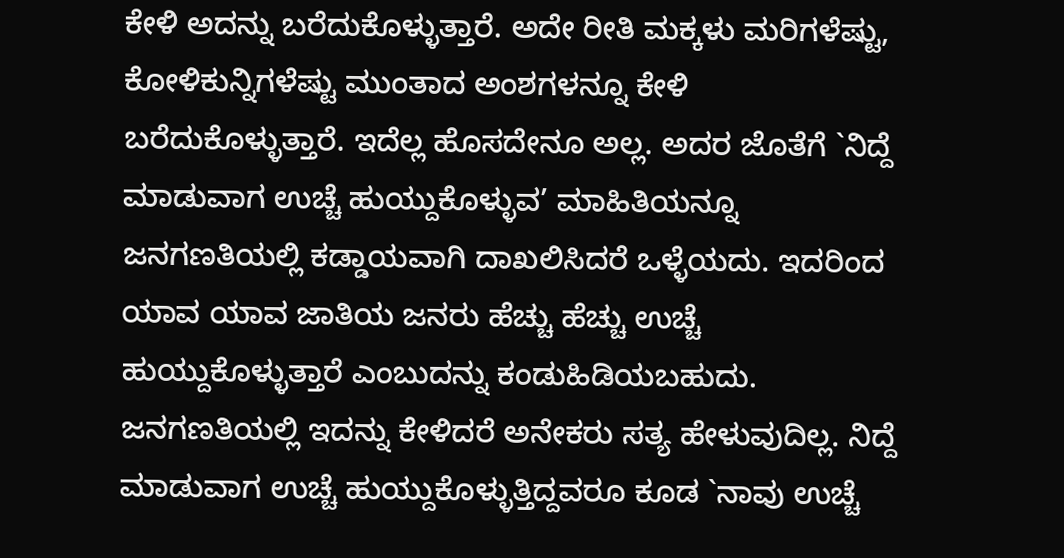ಕೇಳಿ ಅದನ್ನು ಬರೆದುಕೊಳ್ಳುತ್ತಾರೆ. ಅದೇ ರೀತಿ ಮಕ್ಕಳು ಮರಿಗಳೆಷ್ಟು, ಕೋಳಿಕುನ್ನಿಗಳೆಷ್ಟು ಮುಂತಾದ ಅಂಶಗಳನ್ನೂ ಕೇಳಿ ಬರೆದುಕೊಳ್ಳುತ್ತಾರೆ. ಇದೆಲ್ಲ ಹೊಸದೇನೂ ಅಲ್ಲ. ಅದರ ಜೊತೆಗೆ `ನಿದ್ದೆ ಮಾಡುವಾಗ ಉಚ್ಚೆ ಹುಯ್ದುಕೊಳ್ಳುವ’ ಮಾಹಿತಿಯನ್ನೂ ಜನಗಣತಿಯಲ್ಲಿ ಕಡ್ಡಾಯವಾಗಿ ದಾಖಲಿಸಿದರೆ ಒಳ್ಳೆಯದು. ಇದರಿಂದ ಯಾವ ಯಾವ ಜಾತಿಯ ಜನರು ಹೆಚ್ಚು ಹೆಚ್ಚು ಉಚ್ಚೆ ಹುಯ್ದುಕೊಳ್ಳುತ್ತಾರೆ ಎಂಬುದನ್ನು ಕಂಡುಹಿಡಿಯಬಹುದು.
ಜನಗಣತಿಯಲ್ಲಿ ಇದನ್ನು ಕೇಳಿದರೆ ಅನೇಕರು ಸತ್ಯ ಹೇಳುವುದಿಲ್ಲ. ನಿದ್ದೆ ಮಾಡುವಾಗ ಉಚ್ಚೆ ಹುಯ್ದುಕೊಳ್ಳುತ್ತಿದ್ದವರೂ ಕೂಡ `ನಾವು ಉಚ್ಚೆ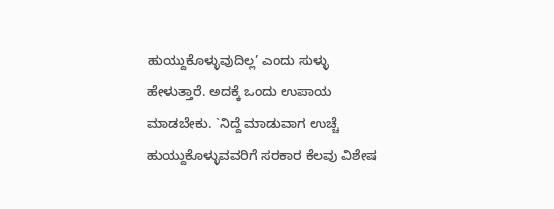ಹುಯ್ದುಕೊಳ್ಳುವುದಿಲ್ಲ’ ಎಂದು ಸುಳ್ಳು ಹೇಳುತ್ತಾರೆ. ಅದಕ್ಕೆ ಒಂದು ಉಪಾಯ ಮಾಡಬೇಕು. `ನಿದ್ದೆ ಮಾಡುವಾಗ ಉಚ್ಚೆ ಹುಯ್ದುಕೊಳ್ಳುವವರಿಗೆ ಸರಕಾರ ಕೆಲವು ವಿಶೇಷ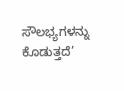ಸೌಲಭ್ಯಗಳನ್ನು ಕೊಡುತ್ತದೆ’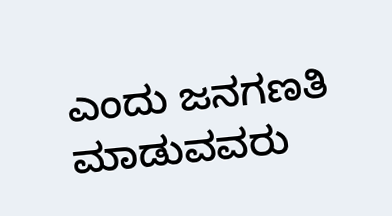ಎಂದು ಜನಗಣತಿ ಮಾಡುವವರು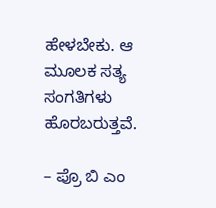ಹೇಳಬೇಕು. ಆ ಮೂಲಕ ಸತ್ಯ ಸಂಗತಿಗಳು ಹೊರಬರುತ್ತವೆ.

– ಪ್ರೊ ಬಿ ಎಂ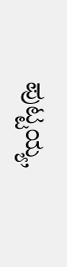ಪುಟ್ಟಯ್ಯ,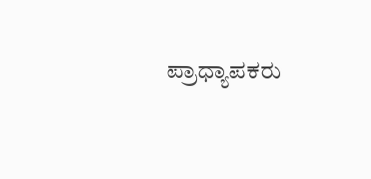ಪ್ರಾಧ್ಯಾಪಕರು